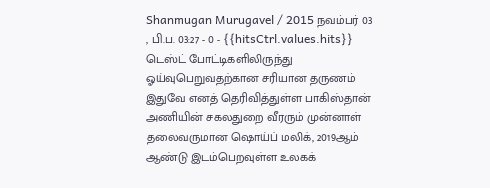Shanmugan Murugavel / 2015 நவம்பர் 03 , பி.ப. 03:27 - 0 - {{hitsCtrl.values.hits}}
டெஸ்ட் போட்டிகளிலிருந்து ஓய்வுபெறுவதற்கான சரியான தருணம் இதுவே எனத் தெரிவித்துள்ள பாகிஸ்தான் அணியின் சகலதுறை வீரரும் முன்னாள் தலைவருமான ஷொய்ப் மலிக், 2019ஆம் ஆண்டு இடம்பெறவுள்ள உலகக்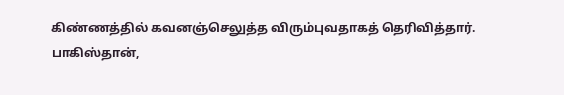கிண்ணத்தில் கவனஞ்செலுத்த விரும்புவதாகத் தெரிவித்தார்.
பாகிஸ்தான்,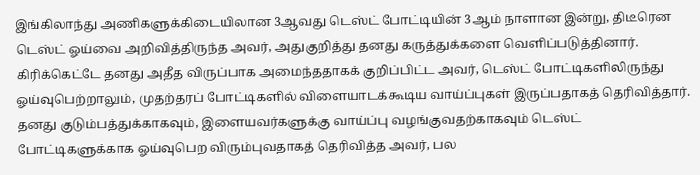இங்கிலாந்து அணிகளுக்கிடையிலான 3ஆவது டெஸ்ட் போட்டியின் 3ஆம் நாளான இன்று, திடீரென டெஸ்ட் ஓய்வை அறிவித்திருந்த அவர், அதுகுறித்து தனது கருத்துக்களை வெளிப்படுத்தினார்.
கிரிக்கெட்டே தனது அதீத விருப்பாக அமைந்ததாகக் குறிப்பிட்ட அவர், டெஸ்ட் போட்டிகளிலிருந்து ஓய்வுபெற்றாலும், முதற்தரப் போட்டிகளில் விளையாடக்கூடிய வாய்ப்புகள் இருப்பதாகத் தெரிவித்தார்.
தனது குடும்பத்துக்காகவும், இளையவர்களுக்கு வாய்ப்பு வழங்குவதற்காகவும் டெஸ்ட் போட்டிகளுக்காக ஓய்வுபெற விரும்புவதாகத் தெரிவித்த அவர், பல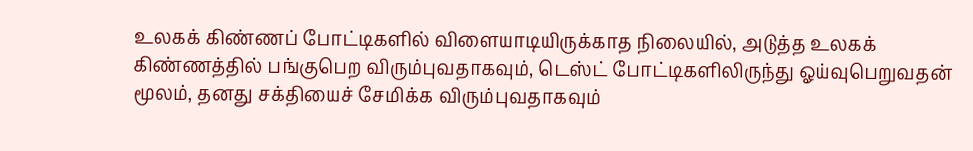உலகக் கிண்ணப் போட்டிகளில் விளையாடியிருக்காத நிலையில், அடுத்த உலகக் கிண்ணத்தில் பங்குபெற விரும்புவதாகவும், டெஸ்ட் போட்டிகளிலிருந்து ஓய்வுபெறுவதன் மூலம், தனது சக்தியைச் சேமிக்க விரும்புவதாகவும்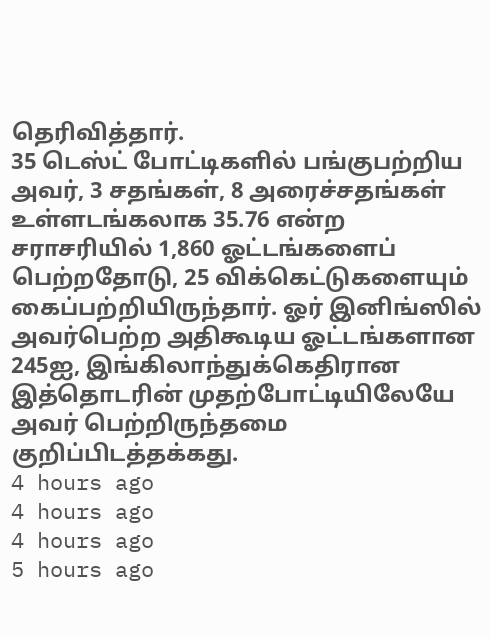தெரிவித்தார்.
35 டெஸ்ட் போட்டிகளில் பங்குபற்றிய அவர், 3 சதங்கள், 8 அரைச்சதங்கள் உள்ளடங்கலாக 35.76 என்ற சராசரியில் 1,860 ஓட்டங்களைப் பெற்றதோடு, 25 விக்கெட்டுகளையும் கைப்பற்றியிருந்தார். ஓர் இனிங்ஸில் அவர்பெற்ற அதிகூடிய ஓட்டங்களான 245ஐ, இங்கிலாந்துக்கெதிரான இத்தொடரின் முதற்போட்டியிலேயே அவர் பெற்றிருந்தமை குறிப்பிடத்தக்கது.
4 hours ago
4 hours ago
4 hours ago
5 hours ago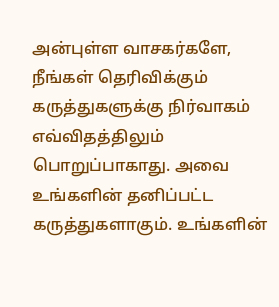அன்புள்ள வாசகர்களே,
நீங்கள் தெரிவிக்கும் கருத்துகளுக்கு நிர்வாகம் எவ்விதத்திலும் பொறுப்பாகாது. அவை உங்களின் தனிப்பட்ட கருத்துகளாகும். உங்களின்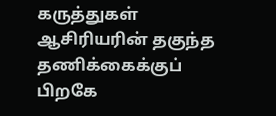கருத்துகள் ஆசிரியரின் தகுந்த தணிக்கைக்குப் பிறகே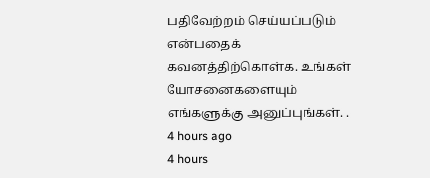பதிவேற்றம் செய்யப்படும் என்பதைக் கவனத்திற்கொள்க. உங்கள் யோசனைகளையும் எங்களுக்கு அனுப்புங்கள். .
4 hours ago
4 hours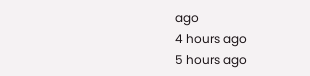ago
4 hours ago
5 hours ago